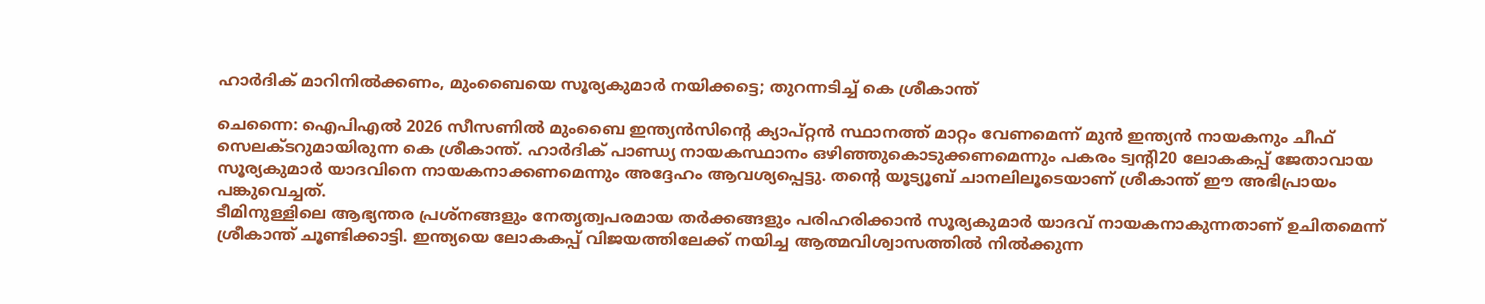ഹാർദിക് മാറിനിൽക്കണം, മുംബൈയെ സൂര്യകുമാർ നയിക്കട്ടെ; തുറന്നടിച്ച് കെ ശ്രീകാന്ത്

ചെന്നൈ: ഐപിഎൽ 2026 സീസണിൽ മുംബൈ ഇന്ത്യൻസിന്റെ ക്യാപ്റ്റൻ സ്ഥാനത്ത് മാറ്റം വേണമെന്ന് മുൻ ഇന്ത്യൻ നായകനും ചീഫ് സെലക്ടറുമായിരുന്ന കെ ശ്രീകാന്ത്. ഹാർദിക് പാണ്ഡ്യ നായകസ്ഥാനം ഒഴിഞ്ഞുകൊടുക്കണമെന്നും പകരം ട്വന്റി20 ലോകകപ്പ് ജേതാവായ സൂര്യകുമാർ യാദവിനെ നായകനാക്കണമെന്നും അദ്ദേഹം ആവശ്യപ്പെട്ടു. തന്റെ യൂട്യൂബ് ചാനലിലൂടെയാണ് ശ്രീകാന്ത് ഈ അഭിപ്രായം പങ്കുവെച്ചത്.
ടീമിനുള്ളിലെ ആഭ്യന്തര പ്രശ്നങ്ങളും നേതൃത്വപരമായ തർക്കങ്ങളും പരിഹരിക്കാൻ സൂര്യകുമാർ യാദവ് നായകനാകുന്നതാണ് ഉചിതമെന്ന് ശ്രീകാന്ത് ചൂണ്ടിക്കാട്ടി. ഇന്ത്യയെ ലോകകപ്പ് വിജയത്തിലേക്ക് നയിച്ച ആത്മവിശ്വാസത്തിൽ നിൽക്കുന്ന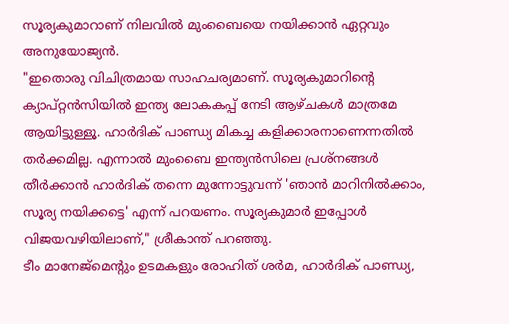സൂര്യകുമാറാണ് നിലവിൽ മുംബൈയെ നയിക്കാൻ ഏറ്റവും അനുയോജ്യൻ.
"ഇതൊരു വിചിത്രമായ സാഹചര്യമാണ്. സൂര്യകുമാറിന്റെ ക്യാപ്റ്റൻസിയിൽ ഇന്ത്യ ലോകകപ്പ് നേടി ആഴ്ചകൾ മാത്രമേ ആയിട്ടുള്ളൂ. ഹാർദിക് പാണ്ഡ്യ മികച്ച കളിക്കാരനാണെന്നതിൽ തർക്കമില്ല. എന്നാൽ മുംബൈ ഇന്ത്യൻസിലെ പ്രശ്നങ്ങൾ തീർക്കാൻ ഹാർദിക് തന്നെ മുന്നോട്ടുവന്ന് 'ഞാൻ മാറിനിൽക്കാം, സൂര്യ നയിക്കട്ടെ' എന്ന് പറയണം. സൂര്യകുമാർ ഇപ്പോൾ വിജയവഴിയിലാണ്," ശ്രീകാന്ത് പറഞ്ഞു.
ടീം മാനേജ്മെന്റും ഉടമകളും രോഹിത് ശർമ, ഹാർദിക് പാണ്ഡ്യ,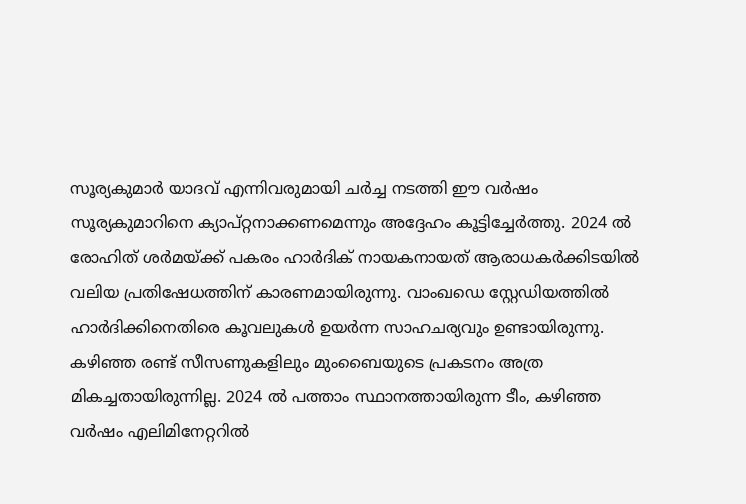സൂര്യകുമാർ യാദവ് എന്നിവരുമായി ചർച്ച നടത്തി ഈ വർഷം സൂര്യകുമാറിനെ ക്യാപ്റ്റനാക്കണമെന്നും അദ്ദേഹം കൂട്ടിച്ചേർത്തു. 2024 ൽ രോഹിത് ശർമയ്ക്ക് പകരം ഹാർദിക് നായകനായത് ആരാധകർക്കിടയിൽ വലിയ പ്രതിഷേധത്തിന് കാരണമായിരുന്നു. വാംഖഡെ സ്റ്റേഡിയത്തിൽ ഹാർദിക്കിനെതിരെ കൂവലുകൾ ഉയർന്ന സാഹചര്യവും ഉണ്ടായിരുന്നു.
കഴിഞ്ഞ രണ്ട് സീസണുകളിലും മുംബൈയുടെ പ്രകടനം അത്ര മികച്ചതായിരുന്നില്ല. 2024 ൽ പത്താം സ്ഥാനത്തായിരുന്ന ടീം, കഴിഞ്ഞ വർഷം എലിമിനേറ്ററിൽ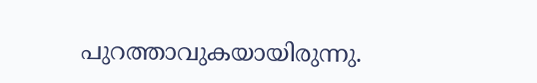പുറത്താവുകയായിരുന്നു.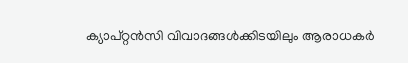ക്യാപ്റ്റൻസി വിവാദങ്ങൾക്കിടയിലും ആരാധകർ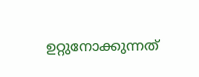ഉറ്റുനോക്കുന്നത്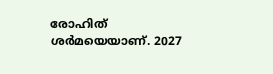രോഹിത് ശർമയെയാണ്. 2027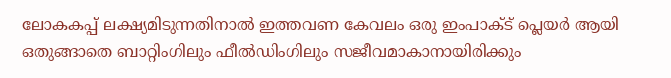ലോകകപ്പ് ലക്ഷ്യമിടുന്നതിനാൽ ഇത്തവണ കേവലം ഒരു ഇംപാക്ട് പ്ലെയർ ആയി ഒതുങ്ങാതെ ബാറ്റിംഗിലും ഫീൽഡിംഗിലും സജീവമാകാനായിരിക്കും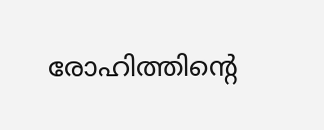രോഹിത്തിന്റെ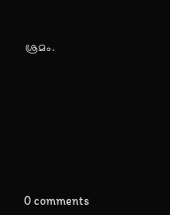ശ്രമം.










0 comments